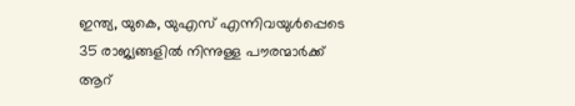ഇന്ത്യ, യുകെ, യുഎസ് എന്നിവയുൾപ്പെടെ 35 രാജ്യങ്ങളിൽ നിന്നുള്ള പൗരന്മാർക്ക് ആറ്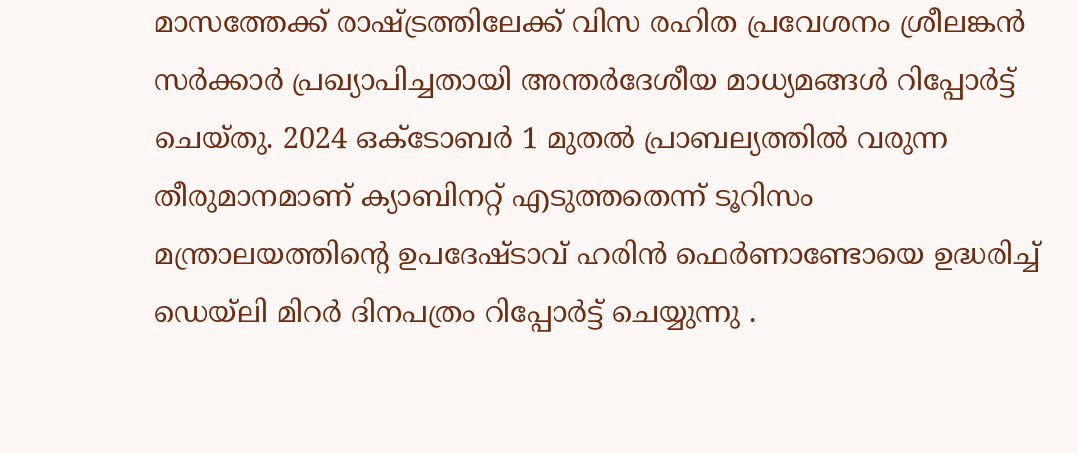മാസത്തേക്ക് രാഷ്ട്രത്തിലേക്ക് വിസ രഹിത പ്രവേശനം ശ്രീലങ്കൻ സർക്കാർ പ്രഖ്യാപിച്ചതായി അന്തർദേശീയ മാധ്യമങ്ങൾ റിപ്പോർട്ട് ചെയ്തു. 2024 ഒക്ടോബർ 1 മുതൽ പ്രാബല്യത്തിൽ വരുന്ന തീരുമാനമാണ് ക്യാബിനറ്റ് എടുത്തതെന്ന് ടൂറിസം മന്ത്രാലയത്തിൻ്റെ ഉപദേഷ്ടാവ് ഹരിൻ ഫെർണാണ്ടോയെ ഉദ്ധരിച്ച് ഡെയ്ലി മിറർ ദിനപത്രം റിപ്പോർട്ട് ചെയ്യുന്നു .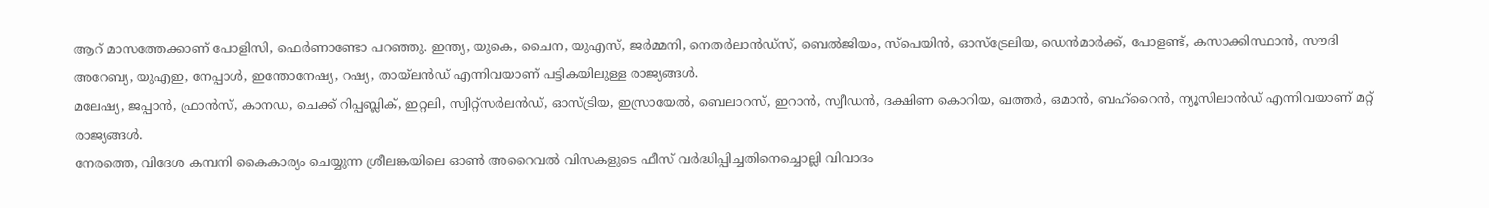ആറ് മാസത്തേക്കാണ് പോളിസി, ഫെർണാണ്ടോ പറഞ്ഞു. ഇന്ത്യ, യുകെ, ചൈന, യുഎസ്, ജർമ്മനി, നെതർലാൻഡ്സ്, ബെൽജിയം, സ്പെയിൻ, ഓസ്ട്രേലിയ, ഡെൻമാർക്ക്, പോളണ്ട്, കസാക്കിസ്ഥാൻ, സൗദി അറേബ്യ, യുഎഇ, നേപ്പാൾ, ഇന്തോനേഷ്യ, റഷ്യ, തായ്ലൻഡ് എന്നിവയാണ് പട്ടികയിലുള്ള രാജ്യങ്ങൾ.
മലേഷ്യ, ജപ്പാൻ, ഫ്രാൻസ്, കാനഡ, ചെക്ക് റിപ്പബ്ലിക്, ഇറ്റലി, സ്വിറ്റ്സർലൻഡ്, ഓസ്ട്രിയ, ഇസ്രായേൽ, ബെലാറസ്, ഇറാൻ, സ്വീഡൻ, ദക്ഷിണ കൊറിയ, ഖത്തർ, ഒമാൻ, ബഹ്റൈൻ, ന്യൂസിലാൻഡ് എന്നിവയാണ് മറ്റ് രാജ്യങ്ങൾ.
നേരത്തെ, വിദേശ കമ്പനി കൈകാര്യം ചെയ്യുന്ന ശ്രീലങ്കയിലെ ഓൺ അറൈവൽ വിസകളുടെ ഫീസ് വർദ്ധിപ്പിച്ചതിനെച്ചൊല്ലി വിവാദം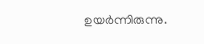ഉയർന്നിരുന്നു.